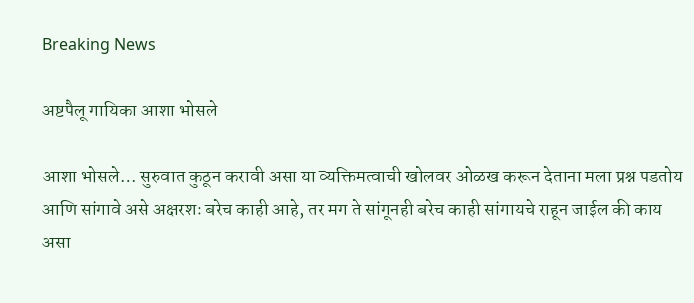Breaking News

अष्टपैलू गायिका आशा भोसले

आशा भोसले… सुरुवात कुठून करावी असा या व्यक्तिमत्वाची खोलवर ओळख करून देताना मला प्रश्न पडतोय आणि सांगावे असे अक्षरशः बरेच काही आहे, तर मग ते सांगूनही बरेच काही सांगायचे राहून जाईल की काय असा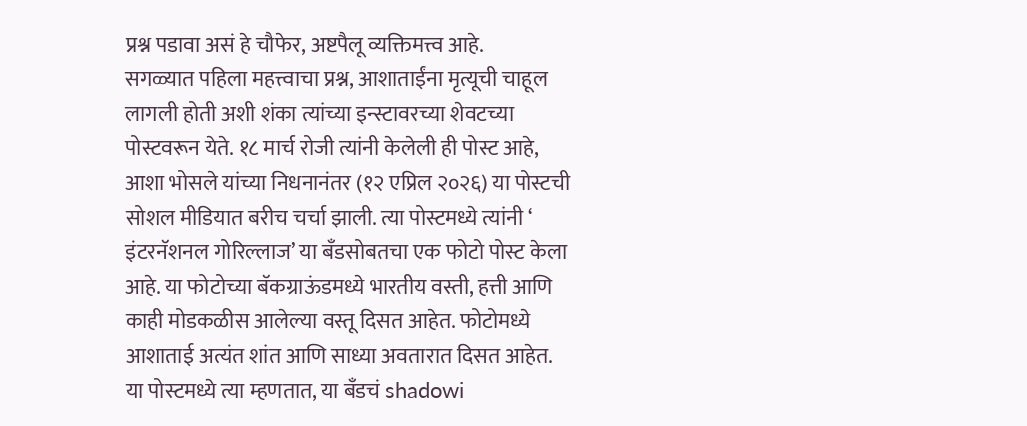प्रश्न पडावा असं हे चौफेर, अष्टपैलू व्यक्तिमत्त्व आहे.
सगळ्यात पहिला महत्त्वाचा प्रश्न, आशाताईंना मृत्यूची चाहूल लागली होती अशी शंका त्यांच्या इन्स्टावरच्या शेवटच्या पोस्टवरून येते. १८ मार्च रोजी त्यांनी केलेली ही पोस्ट आहे, आशा भोसले यांच्या निधनानंतर (१२ एप्रिल २०२६) या पोस्टची सोशल मीडियात बरीच चर्चा झाली. त्या पोस्टमध्ये त्यांनी ‘ इंटरनॅशनल गोरिल्लाज’ या बँडसोबतचा एक फोटो पोस्ट केला आहे. या फोटोच्या बॅकग्राऊंडमध्ये भारतीय वस्ती, हत्ती आणि काही मोडकळीस आलेल्या वस्तू दिसत आहेत. फोटोमध्ये आशाताई अत्यंत शांत आणि साध्या अवतारात दिसत आहेत. या पोस्टमध्ये त्या म्हणतात, या बँडचं shadowi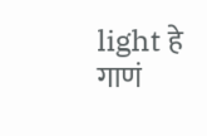light हे गाणं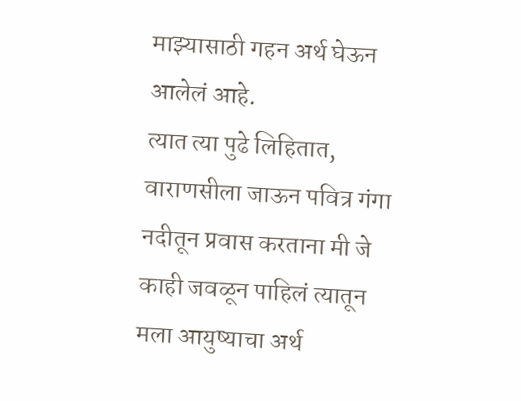माझ्यासाठी गहन अर्थ घेऊन आलेलं आहे.
त्यात त्या पुढे लिहितात, वाराणसीला जाऊन पवित्र गंगा नदीतून प्रवास करताना मी जे काही जवळून पाहिलं त्यातून मला आयुष्याचा अर्थ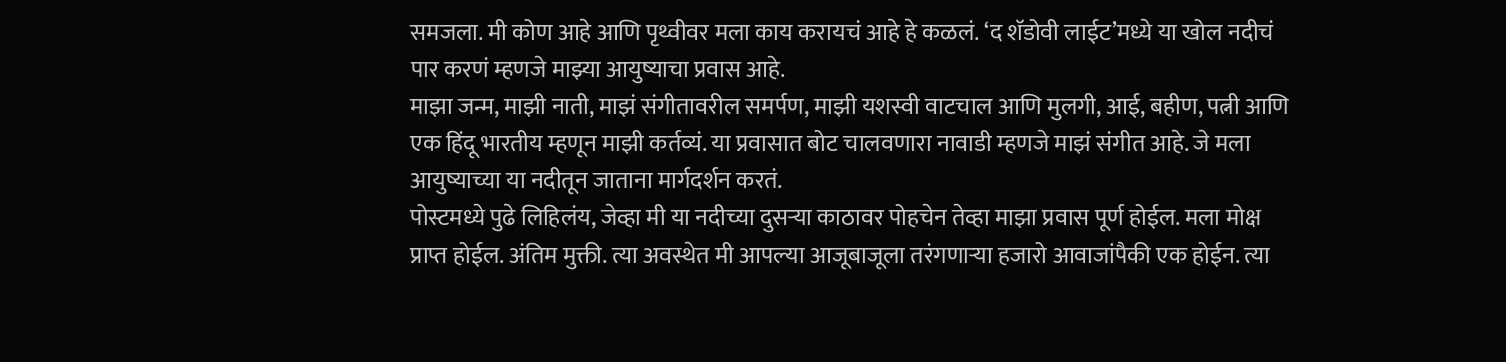समजला. मी कोण आहे आणि पृथ्वीवर मला काय करायचं आहे हे कळलं. ‘द शॅडोवी लाईट’मध्ये या खोल नदीचं पार करणं म्हणजे माझ्या आयुष्याचा प्रवास आहे.
माझा जन्म, माझी नाती, माझं संगीतावरील समर्पण, माझी यशस्वी वाटचाल आणि मुलगी, आई, बहीण, पत्नी आणि एक हिंदू भारतीय म्हणून माझी कर्तव्यं. या प्रवासात बोट चालवणारा नावाडी म्हणजे माझं संगीत आहे. जे मला आयुष्याच्या या नदीतून जाताना मार्गदर्शन करतं.
पोस्टमध्ये पुढे लिहिलंय, जेव्हा मी या नदीच्या दुसऱ्या काठावर पोहचेन तेव्हा माझा प्रवास पूर्ण होईल. मला मोक्ष प्राप्त होईल. अंतिम मुक्ती. त्या अवस्थेत मी आपल्या आजूबाजूला तरंगणाऱ्या हजारो आवाजांपैकी एक होईन. त्या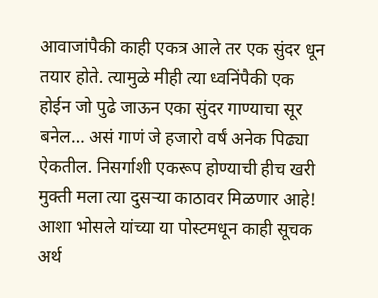आवाजांपैकी काही एकत्र आले तर एक सुंदर धून तयार होते. त्यामुळे मीही त्या ध्वनिंपैकी एक होईन जो पुढे जाऊन एका सुंदर गाण्याचा सूर बनेल… असं गाणं जे हजारो वर्षं अनेक पिढ्या ऐकतील. निसर्गाशी एकरूप होण्याची हीच खरी मुक्ती मला त्या दुसऱ्या काठावर मिळणार आहे!
आशा भोसले यांच्या या पोस्टमधून काही सूचक अर्थ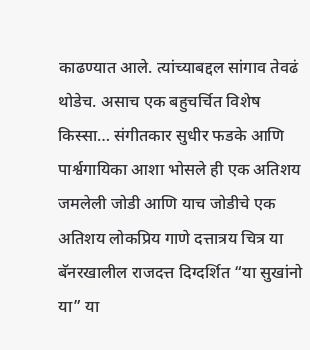काढण्यात आले. त्यांच्याबद्दल सांगाव तेवढं थोडेच. असाच एक बहुचर्चित विशेष किस्सा… संगीतकार सुधीर फडके आणि पार्श्वगायिका आशा भोसले ही एक अतिशय जमलेली जोडी आणि याच जोडीचे एक अतिशय लोकप्रिय गाणे दत्तात्रय चित्र या बॅनरखालील राजदत्त दिग्दर्शित “या सुखांनो या” या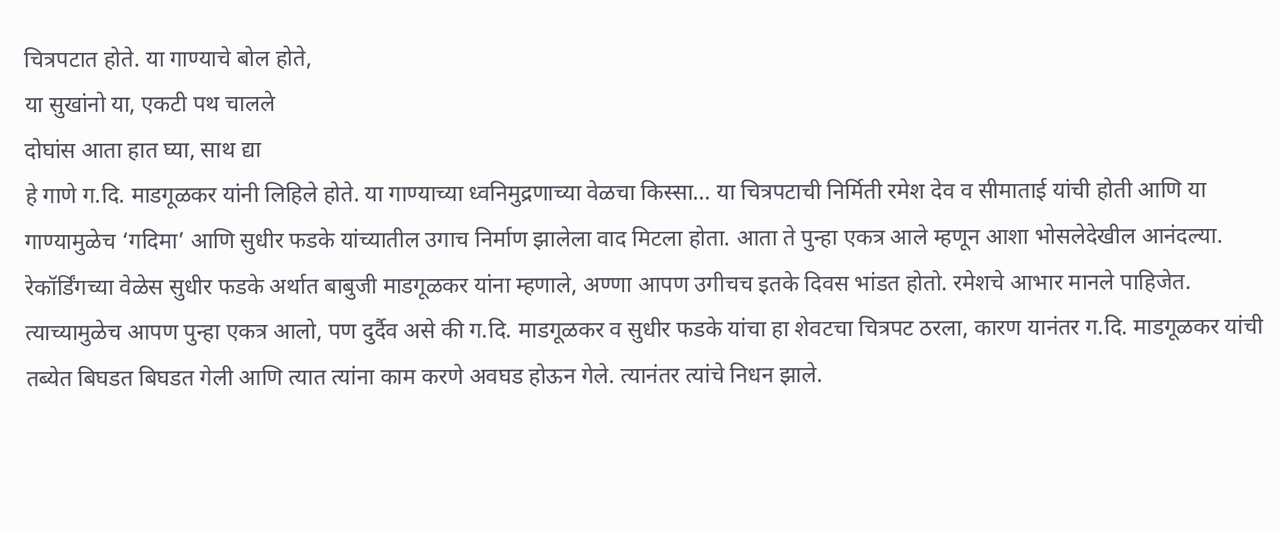चित्रपटात होते. या गाण्याचे बोल होते,
या सुखांनो या, एकटी पथ चालले
दोघांस आता हात घ्या, साथ द्या
हे गाणे ग.दि. माडगूळकर यांनी लिहिले होते. या गाण्याच्या ध्वनिमुद्रणाच्या वेळचा किस्सा… या चित्रपटाची निर्मिती रमेश देव व सीमाताई यांची होती आणि या गाण्यामुळेच ‌‘गदिमा‌’ आणि सुधीर फडके यांच्यातील उगाच निर्माण झालेला वाद मिटला होता. आता ते पुन्हा एकत्र आले म्हणून आशा भोसलेदेखील आनंदल्या.
रेकॉर्डिंगच्या वेळेस सुधीर फडके अर्थात बाबुजी माडगूळकर यांना म्हणाले, अण्णा आपण उगीचच इतके दिवस भांडत होतो. रमेशचे आभार मानले पाहिजेत. त्याच्यामुळेच आपण पुन्हा एकत्र आलो, पण दुर्दैव असे की ग.दि. माडगूळकर व सुधीर फडके यांचा हा शेवटचा चित्रपट ठरला, कारण यानंतर ग.दि. माडगूळकर यांची तब्येत बिघडत बिघडत गेली आणि त्यात त्यांना काम करणे अवघड होऊन गेले. त्यानंतर त्यांचे निधन झाले.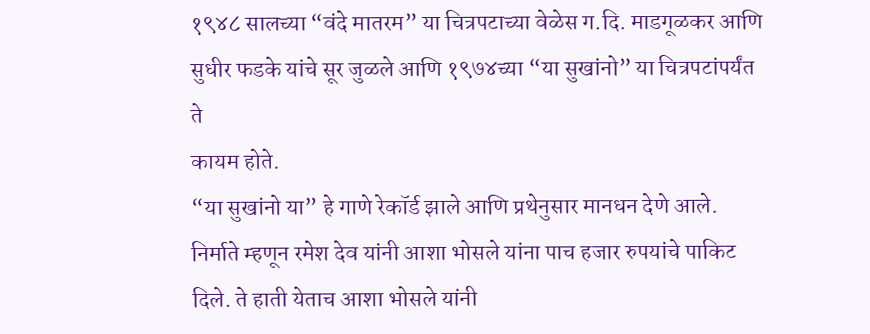१९४८ सालच्या “वंदे मातरम” या चित्रपटाच्या वेळेस ग.दि. माडगूळकर आणि सुधीर फडके यांचे सूर जुळले आणि १९७४च्या “या सुखांनो” या चित्रपटांपर्यंत ते
कायम होते.
“या सुखांनो या” हे गाणे रेकॉर्ड झाले आणि प्रथेनुसार मानधन देणे आले. निर्माते म्हणून रमेश देव यांनी आशा भोसले यांना पाच हजार रुपयांचे पाकिट दिले. ते हाती येताच आशा भोसले यांनी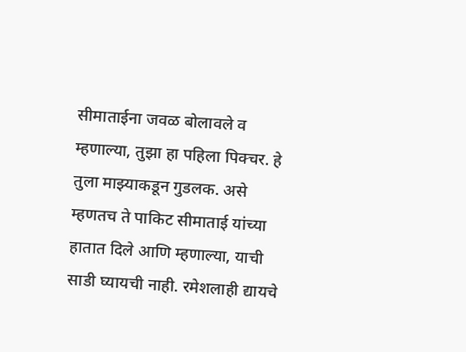सीमाताईना जवळ बोलावले व म्हणाल्या, तुझा हा पहिला पिक्चर. हे तुला माझ्याकडून गुडलक. असे म्हणतच ते पाकिट सीमाताई यांच्या हातात दिले आणि म्हणाल्या, याची साडी घ्यायची नाही. रमेशलाही द्यायचे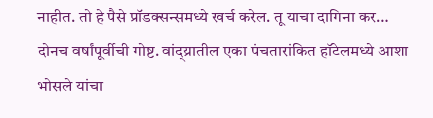नाहीत. तो हे पैसे प्रॉडक्सन्समध्ये खर्च करेल. तू याचा दागिना कर…
दोनच वर्षांपूर्वीची गोष्ट. वांद्य्रातील एका पंचतारांकित हॉटेलमध्ये आशा भोसले यांचा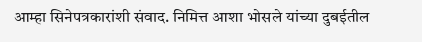आम्हा सिनेपत्रकारांशी संवाद. निमित्त आशा भोसले यांच्या दुबईतील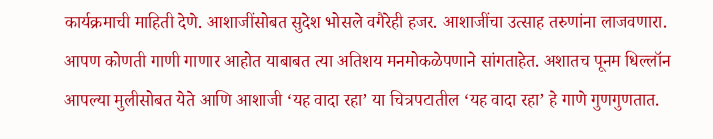कार्यक्रमाची माहिती देणे. आशाजींसोबत सुदेश भोसले वगैरेही हजर. आशाजींचा उत्साह तरुणांना लाजवणारा. आपण कोणती गाणी गाणार आहोत याबाबत त्या अतिशय मनमोकळेपणाने सांगताहेत. अशातच पूनम धिल्लॉन आपल्या मुलीसोबत येते आणि आशाजी ‌‘यह वादा रहा‌’ या चित्रपटातील ‌‘यह वादा रहा‌’ हे गाणे गुणगुणतात.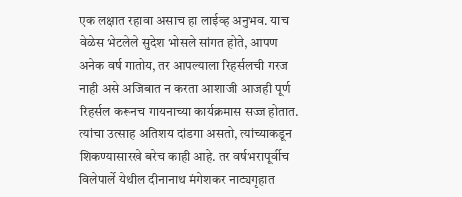एक लक्षात रहावा असाच हा लाईव्ह अनुभव. याच वेळेस भेटलेले सुदेश भोसले सांगत होते, आपण अनेक वर्ष गातोय, तर आपल्याला रिहर्सलची गरज नाही असे अजिबात न करता आशाजी आजही पूर्ण रिहर्सल करूनच गायनाच्या कार्यक्रमास सज्ज होतात. त्यांचा उत्साह अतिशय दांडगा असतो, त्यांच्याकडून शिकण्यासारखे बरेच काही आहे. तर वर्षभरापूर्वीच विलेपार्ले येथील दीनानाथ मंगेशकर नाट्यगृहात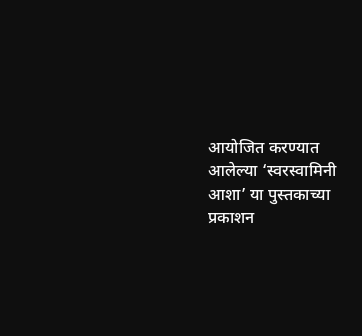आयोजित करण्यात आलेल्या ‌‘स्वरस्वामिनी आशा‌’ या पुस्तकाच्या प्रकाशन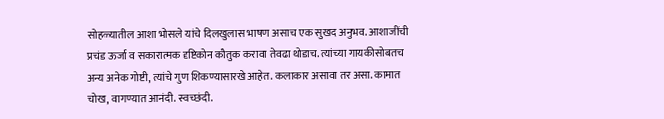सोहळ्यातील आशा भोसले यांचे दिलखुलास भाषण असाच एक सुखद अनुभव. आशाजींची प्रचंड ऊर्जा व सकारात्मक दृष्टिकोन कौतुक करावा तेवढा थोडाच. त्यांच्या गायकीसोबतच अन्य अनेक गोष्टी, त्यांचे गुण शिकण्यासारखे आहेत. कलाकार असावा तर असा. कामात चोख, वागण्यात आनंदी. स्वच्छंदी.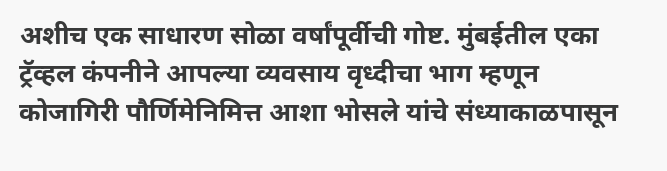अशीच एक साधारण सोळा वर्षांपूर्वीची गोष्ट. मुंबईतील एका ट्रॅव्हल कंपनीने आपल्या व्यवसाय वृध्दीचा भाग म्हणून कोजागिरी पौर्णिमेनिमित्त आशा भोसले यांचे संध्याकाळपासून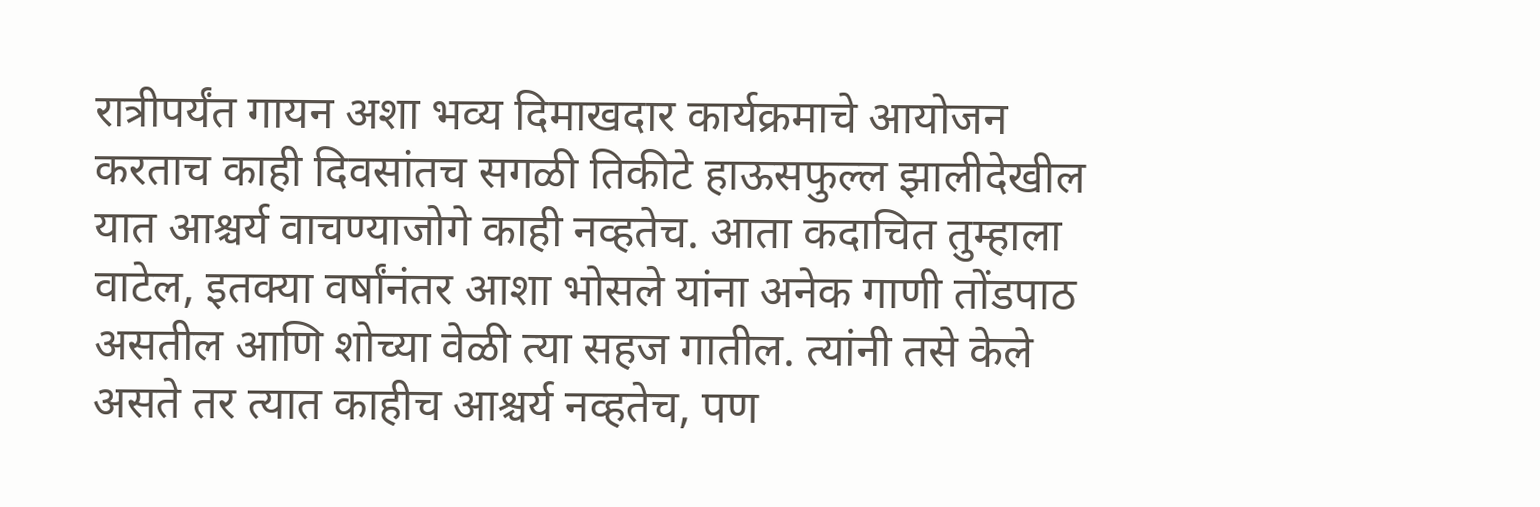रात्रीपर्यंत गायन अशा भव्य दिमाखदार कार्यक्रमाचे आयोजन करताच काही दिवसांतच सगळी तिकीटे हाऊसफुल्ल झालीदेखील यात आश्चर्य वाचण्याजोगे काही नव्हतेच. आता कदाचित तुम्हाला वाटेल, इतक्या वर्षांनंतर आशा भोसले यांना अनेक गाणी तोंडपाठ असतील आणि शोच्या वेळी त्या सहज गातील. त्यांनी तसे केले असते तर त्यात काहीच आश्चर्य नव्हतेच, पण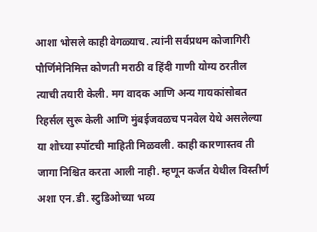आशा भोसले काही वेगळ्याच. त्यांनी सर्वप्रथम कोजागिरी पौर्णिमेनिमित्त कोणती मराठी व हिंदी गाणी योग्य ठरतील त्याची तयारी केली. मग वादक आणि अन्य गायकांसोबत रिहर्सल सुरू केली आणि मुंबईजवळच पनवेल येथे असलेल्या या शोच्या स्पॉटची माहिती मिळवली. काही कारणास्तव ती जागा निश्चित करता आली नाही. म्हणून कर्जत येथील विस्तीर्ण अशा एन.डी. स्टुडिओच्या भव्य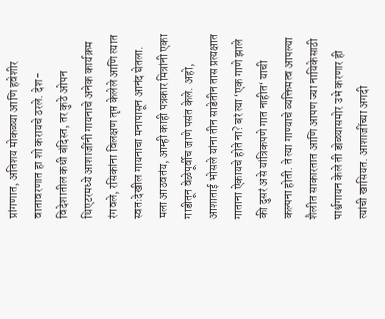प्रांगणात, अतिशय मोकळ्या आणि हवेशीर वातावरणात हा शो करायचे ठरले. देश-विदेशातील कधी बंदिस्त, तर कुठे ओपन थिएटरमध्ये आशाजींनी गायनाचे अनेक कार्यक्रम रंगवले, रसिकांना विलक्षण तृप्त केलेले आणि त्यात स्वतःदेखील गायनाचा मनापासून आनंद घेतला.
मला आठवतंय, आम्ही काही पत्रकार मित्रांनी एका गाडीतून वेळेपूर्वीच जाणे पसंत केले. अहो, आशाताई भोसले यांना तीन साडेतीन तास प्रत्यक्षात गाताना ऐकायचे होते ना? बरं त्या ‌‘एक गाणे झाले की दुसरं असे यांत्रिकपणे गात नाहीत‌‘ याची कल्पना होती. ते त्या गाण्याचे व्यक्तिमत्व आपल्या शैलीत साकारतात आणि आपण ज्या नायिकेसाठी पार्श्वगायन केले ती डोळ्यासमोर उभे करणार ही त्यांची खासियत. आशाजींच्या अगदी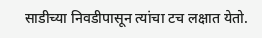साडीच्या निवडीपासून त्यांचा टच लक्षात येतो.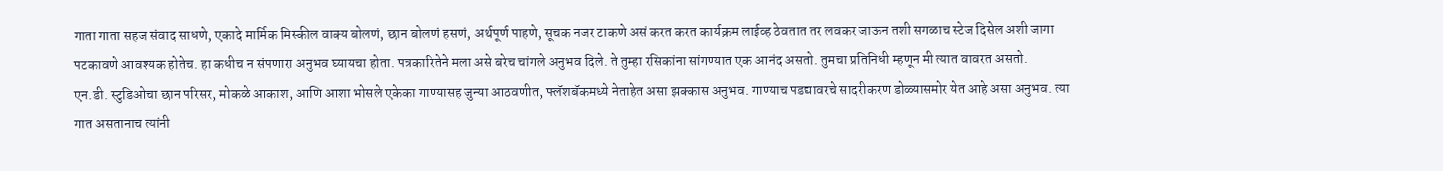गाता गाता सहज संवाद साधणे, एकादे मार्मिक मिस्कील वाक्य बोलणं, छान बोलणं हसणं, अर्थपूर्ण पाहणे, सूचक नजर टाकणे असं करत करत कार्यक्रम लाईव्ह ठेवतात तर लवकर जाऊन तशी सगळाच स्टेज दिसेल अशी जागा पटकावणे आवश्यक होतेच. हा कधीच न संपणारा अनुभव घ्यायचा होता. पत्रकारितेने मला असे बरेच चांगले अनुभव दिले. ते तुम्हा रसिकांना सांगण्यात एक आनंद असतो. तुमचा प्रतिनिधी म्हणून मी त्यात वावरत असतो.
एन.डी. स्टुडिओचा छान परिसर, मोकळे आकाश, आणि आशा भोसले एकेका गाण्यासह जुन्या आठवणीत, फ्लॅशबॅकमध्ये नेताहेत असा झक्कास अनुभव. गाण्याच पडद्यावरचे सादरीकरण डोळ्यासमोर येत आहे असा अनुभव. त्या गात असतानाच त्यांनी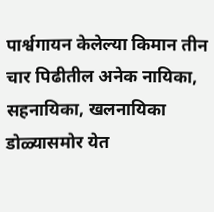पार्श्वगायन केलेल्या किमान तीन चार पिढीतील अनेक नायिका, सहनायिका, खलनायिका डोळ्यासमोर येत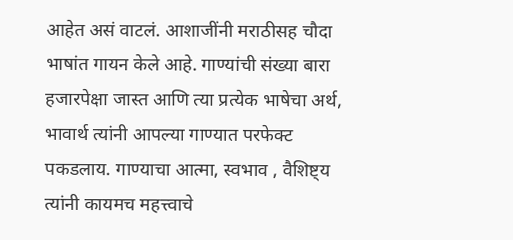आहेत असं वाटलं. आशाजींनी मराठीसह चौदा भाषांत गायन केले आहे. गाण्यांची संख्या बारा हजारपेक्षा जास्त आणि त्या प्रत्येक भाषेचा अर्थ, भावार्थ त्यांनी आपल्या गाण्यात परफेक्ट पकडलाय. गाण्याचा आत्मा, स्वभाव , वैशिष्ट्य त्यांनी कायमच महत्त्वाचे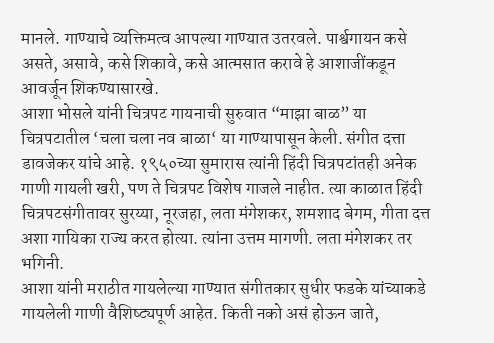मानले. गाण्याचे व्यक्तिमत्व आपल्या गाण्यात उतरवले. पार्श्वगायन कसे असते, असावे, कसे शिकावे, कसे आत्मसात करावे हे आशाजींकडून आवर्जून शिकण्यासारखे.
आशा भोसले यांनी चित्रपट गायनाची सुरुवात “माझा बाळ” या चित्रपटातील ‌‘चला चला नव बाळा‌‘ या गाण्यापासून केली. संगीत दत्ता डावजेकर यांचे आहे. १९५०च्या सुमारास त्यांनी हिंदी चित्रपटांतही अनेक गाणी गायली खरी, पण ते चित्रपट विशेष गाजले नाहीत. त्या काळात हिंदी चित्रपटसंगीतावर सुरय्या, नूरजहा, लता मंगेशकर, शमशाद बेगम, गीता दत्त अशा गायिका राज्य करत होत्या. त्यांना उत्तम मागणी. लता मंगेशकर तर भगिनी.
आशा यांनी मराठीत गायलेल्या गाण्यात संगीतकार सुधीर फडके यांच्याकडे गायलेली गाणी वैशिष्ट्यपूर्ण आहेत. किती नको असं होऊन जाते,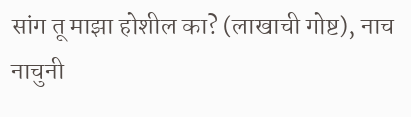सांग तू माझा होशील का? (लाखाची गोष्ट), नाच नाचुनी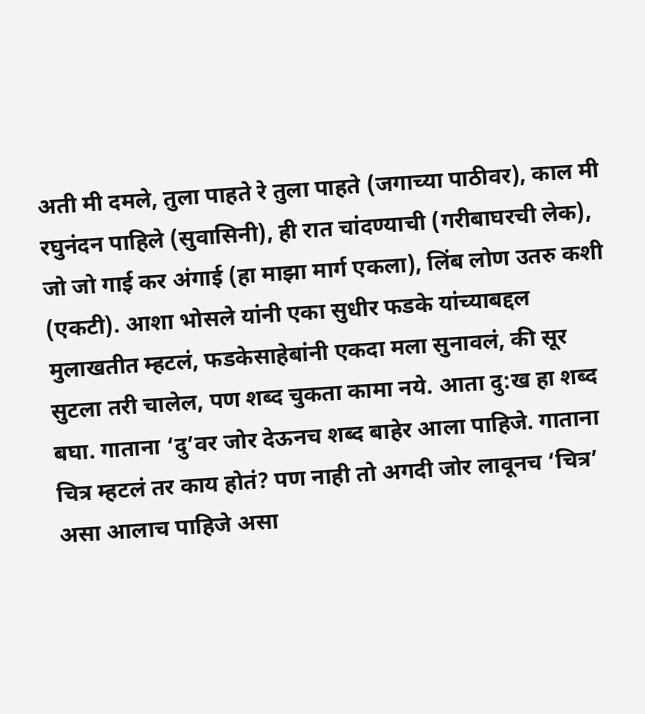अती मी दमले, तुला पाहते रे तुला पाहते (जगाच्या पाठीवर), काल मी रघुनंदन पाहिले (सुवासिनी), ही रात चांदण्याची (गरीबाघरची लेक), जो जो गाई कर अंगाई (हा माझा मार्ग एकला), लिंब लोण उतरु कशी (एकटी). आशा भोसले यांनी एका सुधीर फडके यांच्याबद्दल मुलाखतीत म्हटलं, फडकेसाहेबांनी एकदा मला सुनावलं, की सूर सुटला तरी चालेल, पण शब्द चुकता कामा नये. आता दु:ख हा शब्द बघा. गाताना ‌‘दु‌’वर जोर देऊनच शब्द बाहेर आला पाहिजे. गाताना चित्र म्हटलं तर काय होतं? पण नाही तो अगदी जोर लावूनच ‌‘चित्र‌’ असा आलाच पाहिजे असा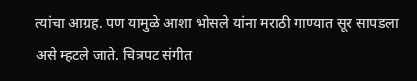त्यांचा आग्रह. पण यामुळे आशा भोसले यांना मराठी गाण्यात सूर सापडला असे म्हटले जाते. चित्रपट संगीत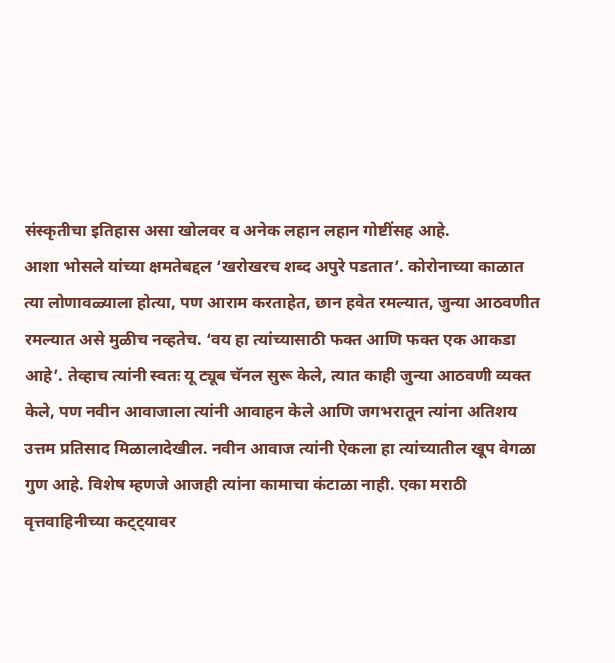संस्कृतीचा इतिहास असा खोलवर व अनेक लहान लहान गोष्टींसह आहे.
आशा भोसले यांच्या क्षमतेबद्दल ‌‘खरोखरच शब्द अपुरे पडतात‌’. कोरोनाच्या काळात त्या लोणावळ्याला होत्या, पण आराम करताहेत, छान हवेत रमल्यात, जुन्या आठवणीत रमल्यात असे मुळीच नव्हतेच. ‘वय हा त्यांच्यासाठी फक्त आणि फक्त एक आकडा आहे‌’. तेव्हाच त्यांनी स्वतः यू ट्यूब चॅनल सुरू केले, त्यात काही जुन्या आठवणी व्यक्त केले, पण नवीन आवाजाला त्यांनी आवाहन केले आणि जगभरातून त्यांना अतिशय उत्तम प्रतिसाद मिळालादेखील. नवीन आवाज त्यांनी ऐकला हा त्यांच्यातील खूप वेगळा गुण आहे. विशेष म्हणजे आजही त्यांना कामाचा कंटाळा नाही. एका मराठी वृत्तवाहिनीच्या कट्ट्यावर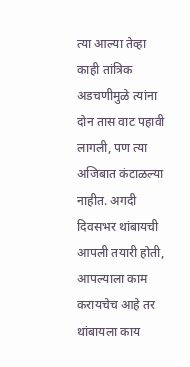त्या आल्या तेव्हा काही तांत्रिक अडचणीमुळे त्यांना दोन तास वाट पहावी लागली, पण त्या अजिबात कंटाळल्या नाहीत. अगदी दिवसभर थांबायची आपली तयारी होती, आपल्याला काम करायचेच आहे तर थांबायला काय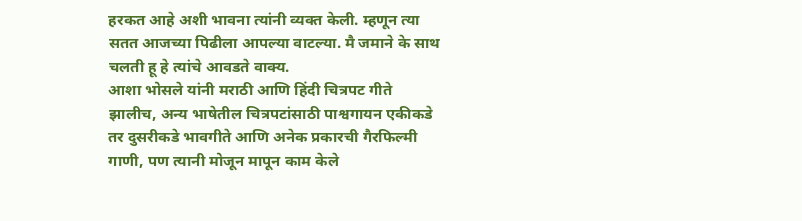हरकत आहे अशी भावना त्यांनी व्यक्त केली. म्हणून त्या सतत आजच्या पिढीला आपल्या वाटल्या. मै जमाने के साथ चलती हू हे त्यांचे आवडते वाक्य.
आशा भोसले यांनी मराठी आणि हिंदी चित्रपट गीते झालीच, अन्य भाषेतील चित्रपटांसाठी पाश्वगायन एकीकडे तर दुसरीकडे भावगीते आणि अनेक प्रकारची गैरफिल्मी गाणी, पण त्यानी मोजून मापून काम केले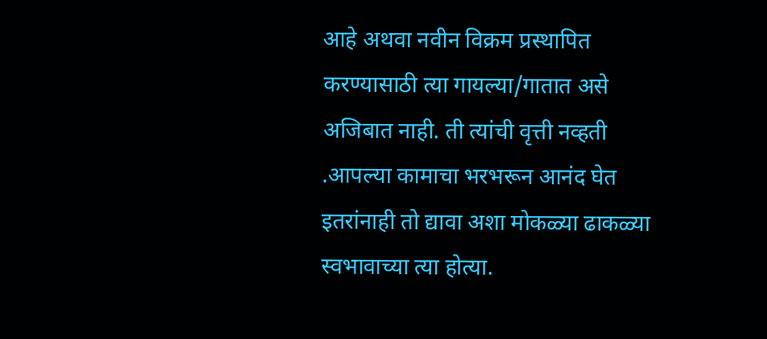आहे अथवा नवीन विक्रम प्रस्थापित करण्यासाठी त्या गायल्या/गातात असे अजिबात नाही. ती त्यांची वृत्ती नव्हती .आपल्या कामाचा भरभरून आनंद घेत इतरांनाही तो द्यावा अशा मोकळ्या ढाकळ्या स्वभावाच्या त्या होत्या.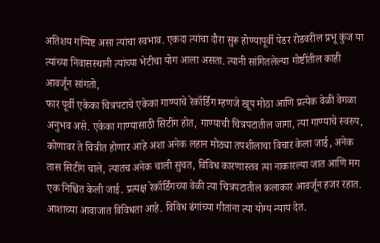अतिशय गप्पिष्ट असा त्यांचा स्वभाव. एकदा त्यांचा दौरा सुरू होण्यापूर्वी पेडर रोडवरील प्रभू कुंज या त्यांच्या निवासस्थानी त्यांच्या भेटीचा योग आला असता. त्यानी सांगितलेल्या गोष्टींतील काही आवर्जून सांगतो,
फार पूर्वी एकेका चित्रपटाचे एकेका गाण्याचे रेकॉर्डिंग म्हणजे खूप मोठा आणि प्रत्येक वेळी वेगळा अनुभव असे. एकेका गाण्यासाठी सिटींग होत, गाण्याची चित्रपटातील जागा, त्या गाण्याचे स्वरुप, कोणावर ते चित्रीत होणार आहे अशा अनेक लहान मोठ्या तपशीलाचा विचार केला जाई, अनेक तास सिटींग चाले, त्यातच अनेक चाली सुचत, विविध कारणास्तव त्या नाकारल्या जात आणि मग एक निश्चित केली जाई. प्रत्यक्ष रेकॉर्डिंगच्या वेळी त्या चित्रपटातील कलाकार आवर्जून हजर रहात.
आशाच्या आवाजात विविधता आहे. विविध ढंगांच्या गीतांना त्या योग्य न्याय देत.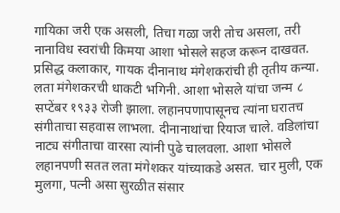गायिका जरी एक असली, तिचा गळा जरी तोच असला, तरी नानाविध स्वरांची किमया आशा भोसले सहज करून दाखवत.
प्रसिद्ध कलाकार, गायक दीनानाथ मंगेशकरांची ही तृतीय कन्या. लता मंगेशकरची धाकटी भगिनी. आशा भोसले यांचा जन्म ८ सप्टेंबर १९३३ रोजी झाला. लहानपणापासूनच त्यांना घरातच संगीताचा सहवास लाभला. दीनानाथांचा रियाज चाले. वडिलांचा नाट्य संगीताचा वारसा त्यांनी पुढे चालवला. आशा भोसले लहानपणी सतत लता मंगेशकर यांच्याकडे असत. चार मुली, एक मुलगा, पत्नी असा सुरळीत संसार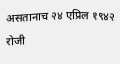असतानाच २४ एप्रिल १९४२ रोजी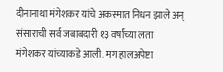दीनानाथा मंगेशकर यांचे अकस्मात निधन झाले अन्‌‍ संसाराची सर्व जबाबदारी १३ वर्षांच्या लता मंगेशकर यांच्याकडे आली. मग हालअपेष्टा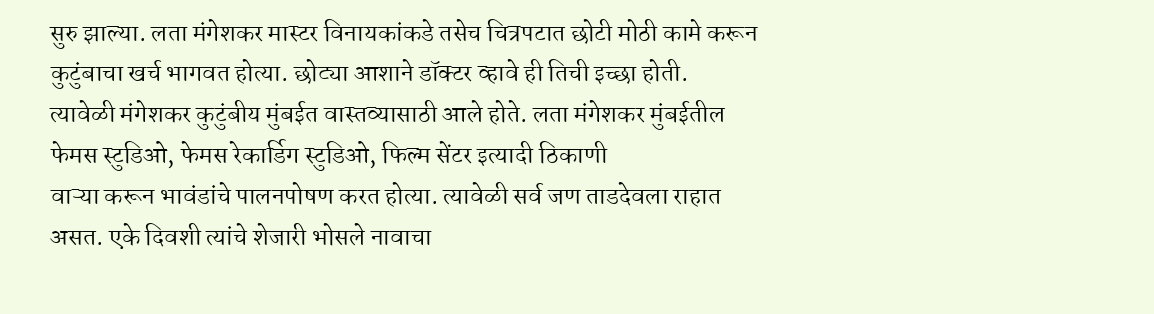सुरु झाल्या. लता मंगेशकर मास्टर विनायकांकडे तसेच चित्रपटात छोटी मोठी कामे करून कुटुंबाचा खर्च भागवत होत्या. छोट्या आशाने डॉक्टर व्हावे ही तिची इच्छा होती.
त्यावेळी मंगेशकर कुटुंबीय मुंबईत वास्तव्यासाठी आले होते. लता मंगेशकर मुंबईतील फेमस स्टुडिओ, फेमस रेकार्डिग स्टुडिओ, फिल्म सेंटर इत्यादी ठिकाणी
वाऱ्या करून भावंडांचे पालनपोषण करत होत्या. त्यावेळी सर्व जण ताडदेवला राहात असत. एके दिवशी त्यांचे शेजारी भोसले नावाचा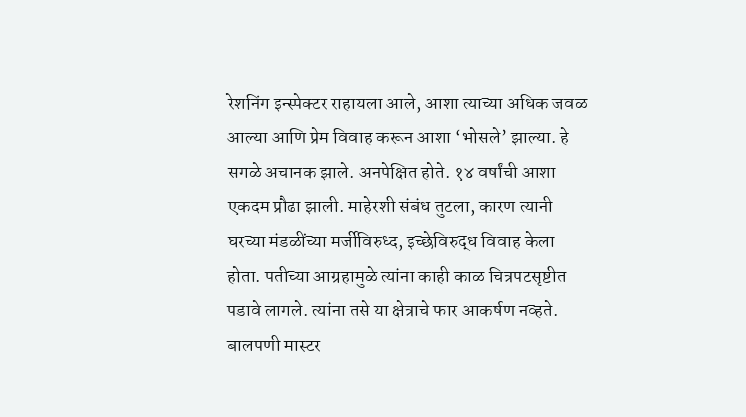रेशनिंग इन्स्पेक्टर राहायला आले, आशा त्याच्या अधिक जवळ आल्या आणि प्रेम विवाह करून आशा ‘भोसले’ झाल्या. हे सगळे अचानक झाले. अनपेक्षित होते. १४ वर्षांची आशा एकदम प्रौढा झाली. माहेरशी संबंध तुटला, कारण त्यानी घरच्या मंडळींच्या मर्जीविरुध्द, इच्छेविरुद्ध विवाह केला होता. पतीच्या आग्रहामुळे त्यांना काही काळ चित्रपटसृष्टीत पडावे लागले. त्यांना तसे या क्षेत्राचे फार आकर्षण नव्हते. बालपणी मास्टर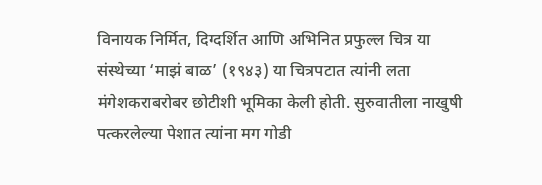विनायक निर्मित, दिग्दर्शित आणि अभिनित प्रफुल्ल चित्र या संस्थेच्या ‘माझं बाळ’ (१९४३) या चित्रपटात त्यांनी लता मंगेशकराबरोबर छोटीशी भूमिका केली होती. सुरुवातीला नाखुषी पत्करलेल्या पेशात त्यांना मग गोडी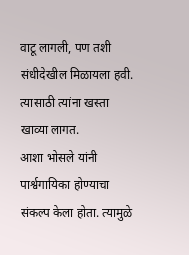वाटू लागली, पण तशी संधीदेखील मिळायला हवी. त्यासाठी त्यांना खस्ता खाव्या लागत.
आशा भोसले यांनी पार्श्वगायिका होण्याचा संकल्प केला होता. त्यामुळे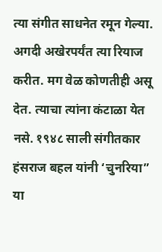त्या संगीत साधनेत रमून गेल्या. अगदी अखेरपर्यंत त्या रियाज करीत. मग वेळ कोणतीही असू देत. त्याचा त्यांना कंटाळा येत नसे. १९४८ साली संगीतकार हंसराज बहल यांनी ‘चुनरिया” या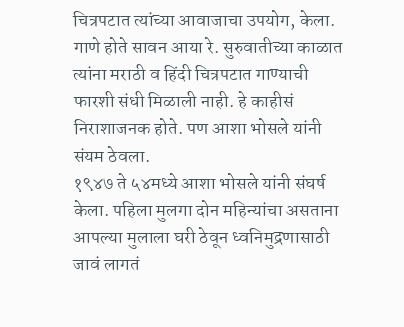चित्रपटात त्यांच्या आवाजाचा उपयोग, केला. गाणे होते सावन आया रे. सुरुवातीच्या काळात त्यांना मराठी व हिंदी चित्रपटात गाण्याची फारशी संधी मिळाली नाही. हे काहीसं निराशाजनक होते. पण आशा भोसले यांनी संयम ठेवला.
१९४७ ते ५४मध्ये आशा भोसले यांनी संघर्ष केला. पहिला मुलगा दोन महिन्यांचा असताना आपल्या मुलाला घरी ठेवून ध्वनिमुद्रणासाठी जावं लागतं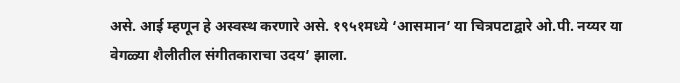असे. आई म्हणून हे अस्वस्थ करणारे असे. १९५१मध्ये ‘आसमान’ या चित्रपटाद्वारे ओ.पी. नय्यर या वेगळ्या शैलीतील संगीतकाराचा उदय’ झाला.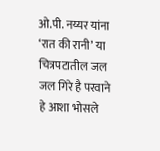ओ.पी. नय्यर यांना ‘रात की रानी’ या चित्रपटातील जल जल गिरे है परवाने हे आशा भोसले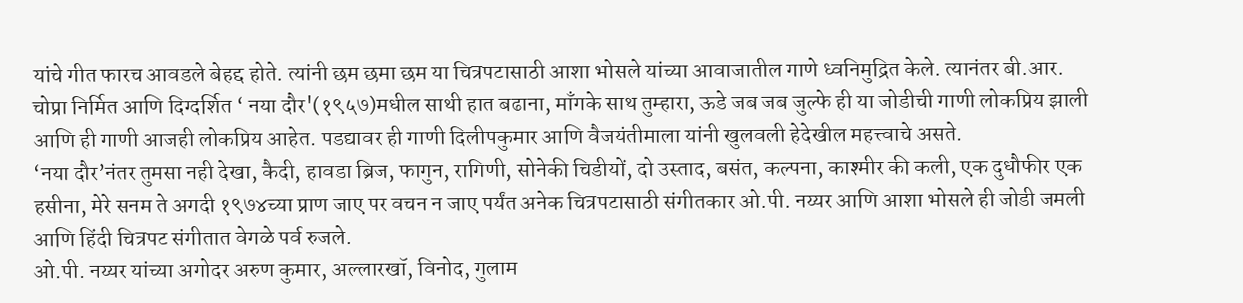यांचे गीत फारच आवडले बेहद्द होते. त्यांनी छम छमा छम या चित्रपटासाठी आशा भोसले यांच्या आवाजातील गाणे ध्वनिमुद्रित केले. त्यानंतर बी.आर. चोप्रा निर्मित आणि दिग्दर्शित ‘ नया दौर'(१९५७)मधील साथी हात बढाना, माँगके साथ तुम्हारा, ऊडे जब जब जुल्फे ही या जोडीची गाणी लोकप्रिय झाली आणि ही गाणी आजही लोकप्रिय आहेत. पडद्यावर ही गाणी दिलीपकुमार आणि वैजयंतीमाला यांनी खुलवली हेदेखील महत्त्वाचे असते.
‘नया दौर’नंतर तुमसा नही देखा, कैदी, हावडा ब्रिज, फागुन, रागिणी, सोनेकी चिडीयों, दो उस्ताद, बसंत, कल्पना, काश्मीर की कली, एक दुधौफीर एक हसीना, मेरे सनम ते अगदी १९७४च्या प्राण जाए पर वचन न जाए पर्यंत अनेक चित्रपटासाठी संगीतकार ओ.पी. नय्यर आणि आशा भोसले ही जोडी जमली आणि हिंदी चित्रपट संगीतात वेगळे पर्व रुजले.
ओ.पी. नय्यर यांच्या अगोदर अरुण कुमार, अल्लारखॉ, विनोद, गुलाम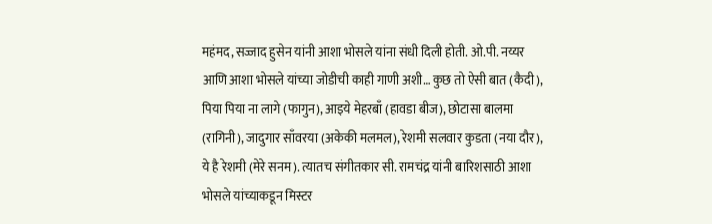महंमद, सज्जाद हुसेन यांनी आशा भोसले यांना संधी दिली होती. ओ.पी. नय्यर आणि आशा भोसले यांच्या जोडीची काही गाणी अशी… कुछ तो ऐसी बात (कैदी), पिया पिया ना लागे (फागुन), आइये मेहरबाँ (हावडा बीज), छोटासा बालमा (रागिनी), जादुगार साँवरया (अकेकी मलमल), रेशमी सलवार कुडता (नया दौर), ये है रेशमी (मेरे सनम). त्यातच संगीतकार सी. रामचंद्र यांनी बारिशसाठी आशा भोसले यांच्याकडून मिस्टर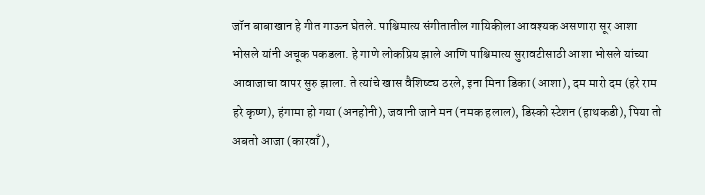जॉन बाबाखान हे गीत गाऊन घेतले. पाश्चिमात्य संगीतातील गायिकीला आवश्यक असणारा सूर आशा भोसले यांनी अचूक पकडला. हे गाणे लोकप्रिय झाले आणि पाश्चिमात्य सुरावटीसाठी आशा भोसले यांच्या आवाजाचा वापर सुरु झाला. ते त्यांचे खास वैशिष्ट्य ठरले, इना मिना डिका (आशा), दम मारो दम (हरे राम हरे कृष्ण), हंगामा हो गया (अनहोनी), जवानी जाने मन (नमक हलाल), डिस्को स्टेशन (हाथकडी), पिया तो अबतो आजा (कारवाँ),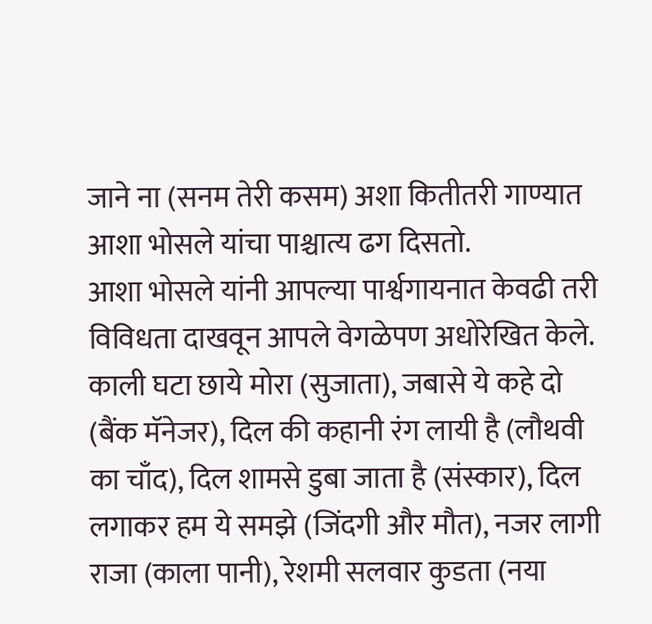जाने ना (सनम तेरी कसम) अशा कितीतरी गाण्यात आशा भोसले यांचा पाश्चात्य ढग दिसतो.
आशा भोसले यांनी आपल्या पार्श्वगायनात केवढी तरी विविधता दाखवून आपले वेगळेपण अधोरेखित केले. काली घटा छाये मोरा (सुजाता), जबासे ये कहे दो (बैंक मॅनेजर), दिल की कहानी रंग लायी है (लौथवी का चाँद), दिल शामसे डुबा जाता है (संस्कार), दिल लगाकर हम ये समझे (जिंदगी और मौत), नजर लागी राजा (काला पानी), रेशमी सलवार कुडता (नया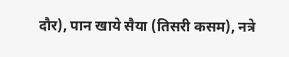दौर), पान खाये सैया (तिसरी कसम), नत्रे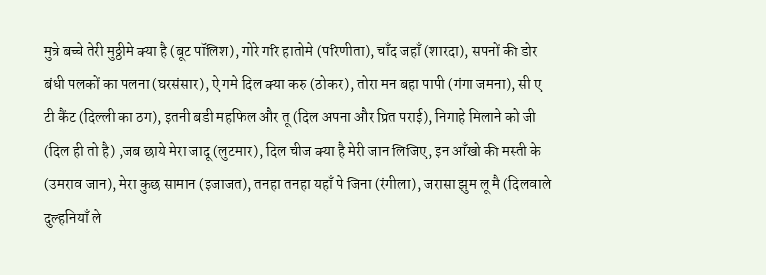मुत्रे बच्चे तेरी मुठ्ठीमे क्या है (बूट पॉलिश), गोरे गरि हातोमे (परिणीता), चाँद जहाँ (शारदा), सपनों की डोर बंधी पलकों का पलना (घरसंसार), ऐ गमे दिल क्या करु (ठोकर), तोरा मन बहा पापी (गंगा जमना), सी ए टी कैंट (दिल्ली का ठग), इतनी बडी महफिल और तू (दिल अपना और प्रित पराई), निगाहे मिलाने को जी (दिल ही तो है) ,जब छाये मेरा जादू (लुटमार), दिल चीज क्या है मेरी जान लिजिए, इन आँखो की मस्ती के (उमराव जान), मेरा कुछ सामान (इजाजत), तनहा तनहा यहाँ पे जिना (रंगीला), जरासा झुम लू मै (दिलवाले दुल्हनियाँ ले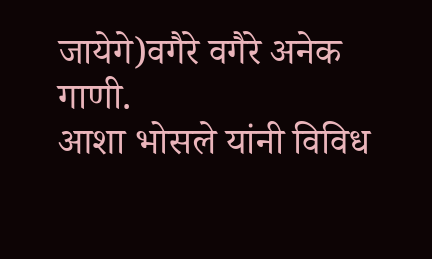जायेगे)वगैरे वगैरे अनेक गाणी.
आशा भोसले यांनी विविध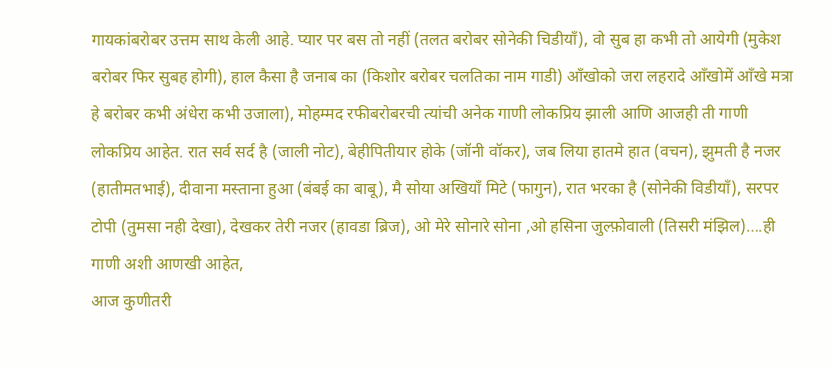गायकांबरोबर उत्तम साथ केली आहे. प्यार पर बस तो नहीं (तलत बरोबर सोनेकी चिडीयाँ), वो सुब हा कभी तो आयेगी (मुकेश बरोबर फिर सुबह होगी), हाल कैसा है जनाब का (किशोर बरोबर चलतिका नाम गाडी) आँखोको जरा लहरादे आँखोमें आँखे मत्रा हे बरोबर कभी अंधेरा कभी उजाला), मोहम्मद रफीबरोबरची त्यांची अनेक गाणी लोकप्रिय झाली आणि आजही ती गाणी लोकप्रिय आहेत. रात सर्व सर्द है (जाली नोट), बेहीपितीयार होके (जॉनी वॉकर), जब लिया हातमे हात (वचन), झुमती है नजर (हातीमतभाई), दीवाना मस्ताना हुआ (बंबई का बाबू), मै सोया अखियाँ मिटे (फागुन), रात भरका है (सोनेकी विडीयाँ), सरपर टोपी (तुमसा नही देखा), देखकर तेरी नजर (हावडा ब्रिज), ओ मेरे सोनारे सोना ,ओ हसिना जुल्फ़ोवाली (तिसरी मंझिल)….ही गाणी अशी आणखी आहेत,
आज कुणीतरी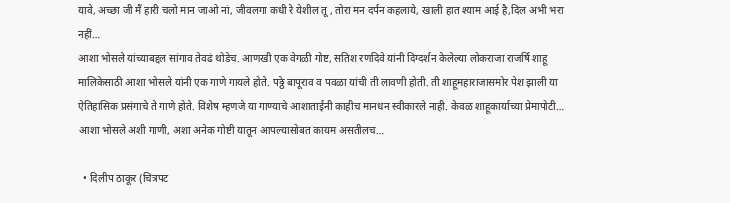यावे, अच्छा जी मैं हारी चलो मान जाओ नां, जीवलगा कधी रे येशील तू , तोरा मन दर्पन कहलाये, खाली हात श्याम आई है,दिल अभी भरा नहीं…
आशा भोसले यांच्याबद्दल सांगाव तेवढं थोडेच. आणखी एक वेगळी गोष्ट, सतिश रणदिवे यांनी दिग्दर्शन केलेल्या लोकराजा राजर्षि शाहू मालिकेसाठी आशा भोसले यांनी एक गाणे गायले होते. पठ्ठे बापूराव व पवळा यांची ती लावणी होती. ती शाहूमहाराजासमोर पेश झाली या ऐतिहासिक प्रसंगाचे ते गाणे होते. विशेष म्हणजे या गाण्याचे आशाताईनी काहीच मानधन स्वीकारले नाही. केवळ शाहूकार्याच्या प्रेमापोटी… आशा भोसले अशी गाणी, अशा अनेक गोष्टी यातून आपल्यासोबत कायम असतीलच…

  • दिलीप ठाकूर (चित्रपट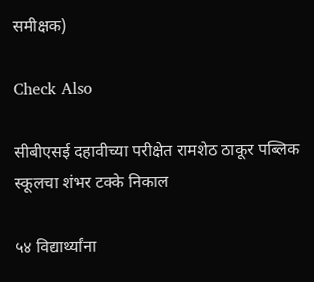समीक्षक)

Check Also

सीबीएसई दहावीच्या परीक्षेत रामशेठ ठाकूर पब्लिक स्कूलचा शंभर टक्के निकाल

५४ विद्यार्थ्यांना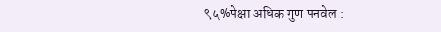९५%पेक्षा अधिक गुण पनवेल :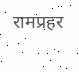रामप्रहर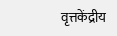वृत्तकेंद्रीय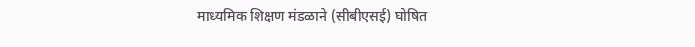माध्यमिक शिक्षण मंडळाने (सीबीएसई) घोषित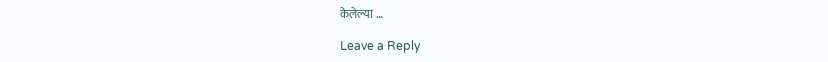केलेल्या …

Leave a Reply